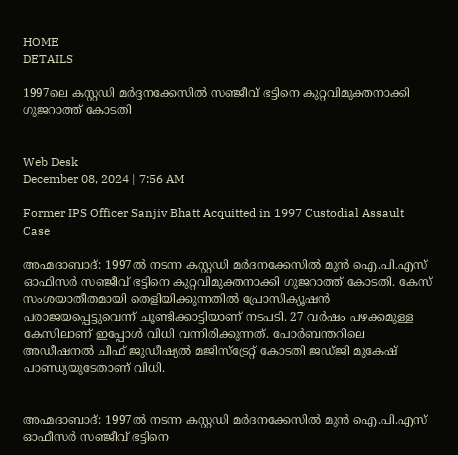HOME
DETAILS

1997ലെ കസ്റ്റഡി മര്‍ദ്ദനക്കേസില്‍ സഞ്ജീവ് ഭട്ടിനെ കുറ്റവിമുക്തനാക്കി ഗുജറാത്ത് കോടതി


Web Desk
December 08, 2024 | 7:56 AM

Former IPS Officer Sanjiv Bhatt Acquitted in 1997 Custodial Assault Case

അഹ്മദാബാദ്: 1997ല്‍ നടന്ന കസ്റ്റഡി മര്‍ദനക്കേസില്‍ മുന്‍ ഐ.പി.എസ് ഓഫിസര്‍ സഞ്ജീവ് ഭട്ടിനെ കുറ്റവിമുക്തനാക്കി ഗുജറാത്ത് കോടതി. കേസ് സംശയാതീതമായി തെളിയിക്കുന്നതില്‍ പ്രോസിക്യൂഷന്‍ പരാജയപ്പെട്ടുവെന്ന് ചൂണ്ടിക്കാട്ടിയാണ് നടപടി. 27 വര്‍ഷം പഴക്കമുള്ള കേസിലാണ് ഇപ്പോള്‍ വിധി വന്നിരിക്കുന്നത്. പോര്‍ബന്തറിലെ അഡീഷനല്‍ ചീഫ് ജുഡീഷ്യല്‍ മജിസ്‌ട്രേറ്റ് കോടതി ജഡ്ജി മുകേഷ് പാണ്ഡ്യയുടേതാണ് വിധി.


അഹ്മദാബാദ്: 1997ല്‍ നടന്ന കസ്റ്റഡി മര്‍ദനക്കേസില്‍ മുന്‍ ഐ.പി.എസ് ഓഫീസര്‍ സഞ്ജീവ് ഭട്ടിനെ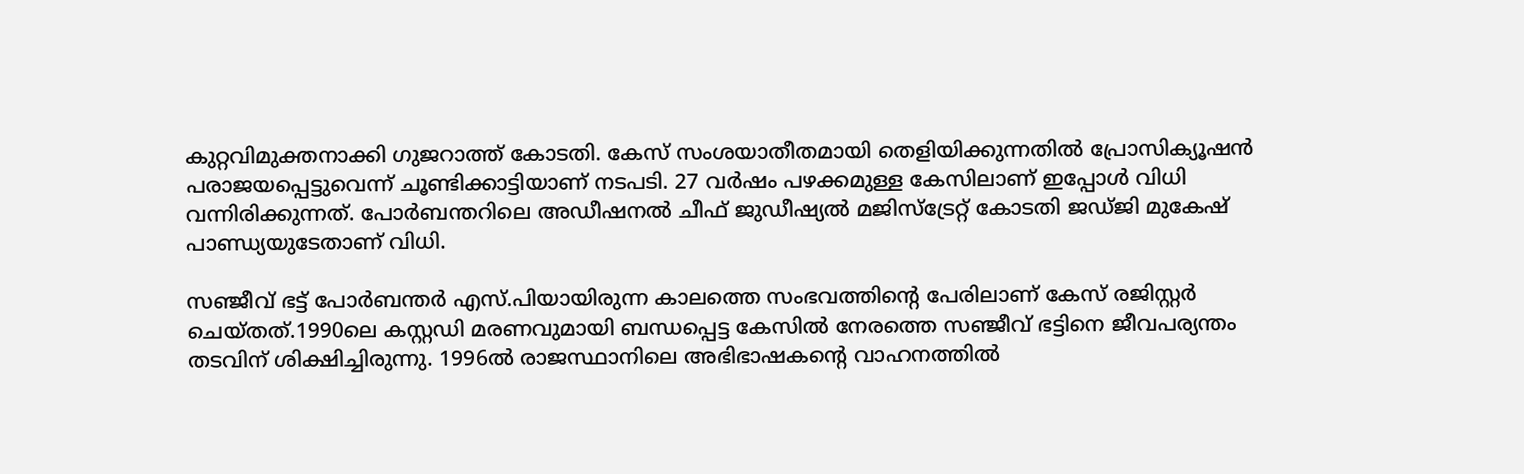കുറ്റവിമുക്തനാക്കി ഗുജറാത്ത് കോടതി. കേസ് സംശയാതീതമായി തെളിയിക്കുന്നതില്‍ പ്രോസിക്യൂഷന്‍ പരാജയപ്പെട്ടുവെന്ന് ചൂണ്ടിക്കാട്ടിയാണ് നടപടി. 27 വര്‍ഷം പഴക്കമുള്ള കേസിലാണ് ഇപ്പോള്‍ വിധി വന്നിരിക്കുന്നത്. പോര്‍ബന്തറിലെ അഡീഷനല്‍ ചീഫ് ജുഡീഷ്യല്‍ മജിസ്‌ട്രേറ്റ് കോടതി ജഡ്ജി മുകേഷ് പാണ്ഡ്യയുടേതാണ് വിധി.

സഞ്ജീവ് ഭട്ട് പോര്‍ബന്തര്‍ എസ്.പിയായിരുന്ന കാലത്തെ സംഭവത്തിന്റെ പേരിലാണ് കേസ് രജിസ്റ്റര്‍ ചെയ്തത്.1990ലെ കസ്റ്റഡി മരണവുമായി ബന്ധപ്പെട്ട കേസില്‍ നേരത്തെ സഞ്ജീവ് ഭട്ടിനെ ജീവപര്യന്തം തടവിന് ശിക്ഷിച്ചിരുന്നു. 1996ല്‍ രാജസ്ഥാനിലെ അഭിഭാഷകന്റെ വാഹനത്തില്‍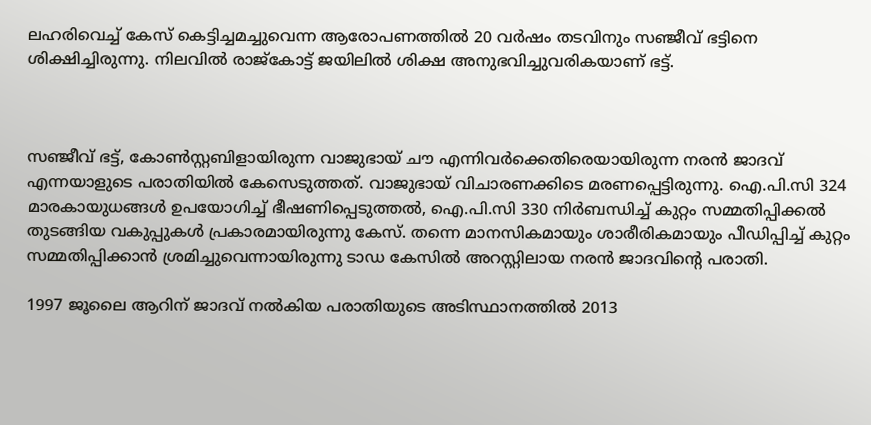ലഹരിവെച്ച് കേസ് കെട്ടിച്ചമച്ചുവെന്ന ആരോപണത്തില്‍ 20 വര്‍ഷം തടവിനും സഞ്ജീവ് ഭട്ടിനെ ശിക്ഷിച്ചിരുന്നു. നിലവില്‍ രാജ്‌കോട്ട് ജയിലില്‍ ശിക്ഷ അനുഭവിച്ചുവരികയാണ് ഭട്ട്.



സഞ്ജീവ് ഭട്ട്, കോണ്‍സ്റ്റബിളായിരുന്ന വാജുഭായ് ചൗ എന്നിവര്‍ക്കെതിരെയായിരുന്ന നരന്‍ ജാദവ് എന്നയാളുടെ പരാതിയില്‍ കേസെടുത്തത്. വാജുഭായ് വിചാരണക്കിടെ മരണപ്പെട്ടിരുന്നു. ഐ.പി.സി 324 മാരകായുധങ്ങള്‍ ഉപയോഗിച്ച് ഭീഷണിപ്പെടുത്തല്‍, ഐ.പി.സി 330 നിര്‍ബന്ധിച്ച് കുറ്റം സമ്മതിപ്പിക്കല്‍ തുടങ്ങിയ വകുപ്പുകള്‍ പ്രകാരമായിരുന്നു കേസ്. തന്നെ മാനസികമായും ശാരീരികമായും പീഡിപ്പിച്ച് കുറ്റം സമ്മതിപ്പിക്കാന്‍ ശ്രമിച്ചുവെന്നായിരുന്നു ടാഡ കേസില്‍ അറസ്റ്റിലായ നരന്‍ ജാദവിന്റെ പരാതി.

1997 ജൂലൈ ആറിന് ജാദവ് നല്‍കിയ പരാതിയുടെ അടിസ്ഥാനത്തില്‍ 2013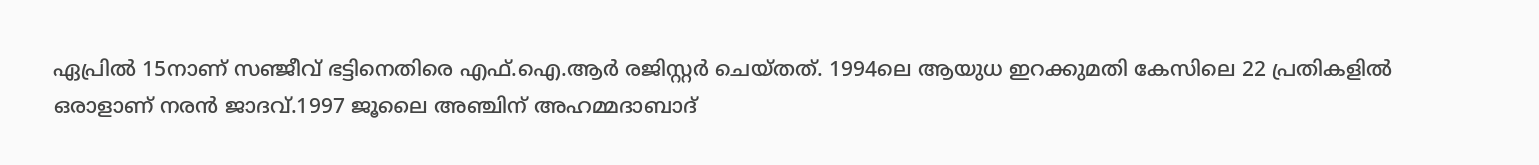ഏപ്രില്‍ 15നാണ് സഞ്ജീവ് ഭട്ടിനെതിരെ എഫ്.ഐ.ആര്‍ രജിസ്റ്റര്‍ ചെയ്തത്. 1994ലെ ആയുധ ഇറക്കുമതി കേസിലെ 22 പ്രതികളില്‍ ഒരാളാണ് നരന്‍ ജാദവ്.1997 ജൂലൈ അഞ്ചിന് അഹമ്മദാബാദ്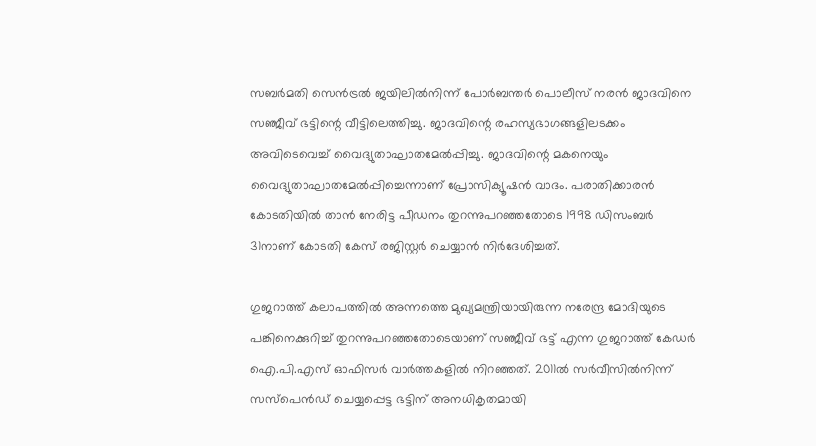സബര്‍മതി സെന്‍ട്രല്‍ ജയിലില്‍നിന്ന് പോര്‍ബന്തര്‍ പൊലീസ് നരന്‍ ജാദവിനെ സഞ്ജീവ് ഭട്ടിന്റെ വീട്ടിലെത്തിച്ചു. ജാദവിന്റെ രഹസ്യഭാഗങ്ങളിലടക്കം അവിടെവെച്ച് വൈദ്യുതാഘാതമേല്‍പ്പിച്ചു. ജാദവിന്റെ മകനെയും വൈദ്യുതാഘാതമേല്‍പ്പിച്ചെന്നാണ് പ്രോസിക്യൂഷന്‍ വാദം. പരാതിക്കാരന്‍ കോടതിയില്‍ താന്‍ നേരിട്ട പീഡനം തുറന്നുപറഞ്ഞതോടെ 1998 ഡിസംബര്‍ 31നാണ് കോടതി കേസ് രജിസ്റ്റര്‍ ചെയ്യാന്‍ നിര്‍ദേശിച്ചത്.

ഗുജറാത്ത് കലാപത്തില്‍ അന്നത്തെ മുഖ്യമന്ത്രിയായിരുന്ന നരേന്ദ്ര മോദിയുടെ പങ്കിനെക്കുറിച്ച് തുറന്നുപറഞ്ഞതോടെയാണ് സഞ്ജീവ് ഭട്ട് എന്ന ഗുജറാത്ത് കേഡര്‍ ഐ.പി.എസ് ഓഫിസര്‍ വാര്‍ത്തകളില്‍ നിറഞ്ഞത്. 2011ല്‍ സര്‍വീസില്‍നിന്ന് സസ്‌പെന്‍ഡ് ചെയ്യപ്പെട്ട ഭട്ടിന് അനധികൃതമായി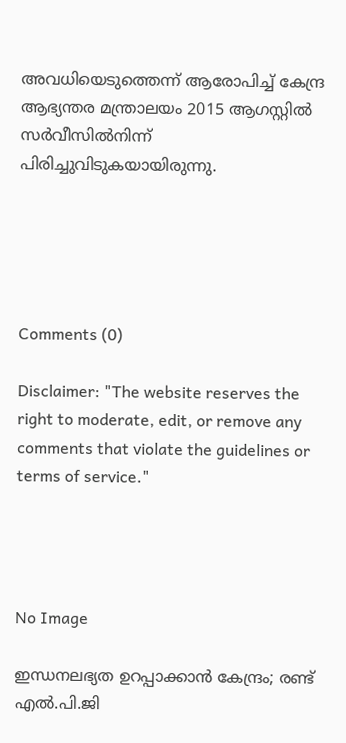അവധിയെടുത്തെന്ന് ആരോപിച്ച് കേന്ദ്ര ആഭ്യന്തര മന്ത്രാലയം 2015 ആഗസ്റ്റില്‍ സര്‍വീസില്‍നിന്ന് പിരിച്ചുവിടുകയായിരുന്നു.





Comments (0)

Disclaimer: "The website reserves the right to moderate, edit, or remove any comments that violate the guidelines or terms of service."




No Image

ഇന്ധനലഭ്യത ഉറപ്പാക്കാന്‍ കേന്ദ്രം; രണ്ട് എല്‍.പി.ജി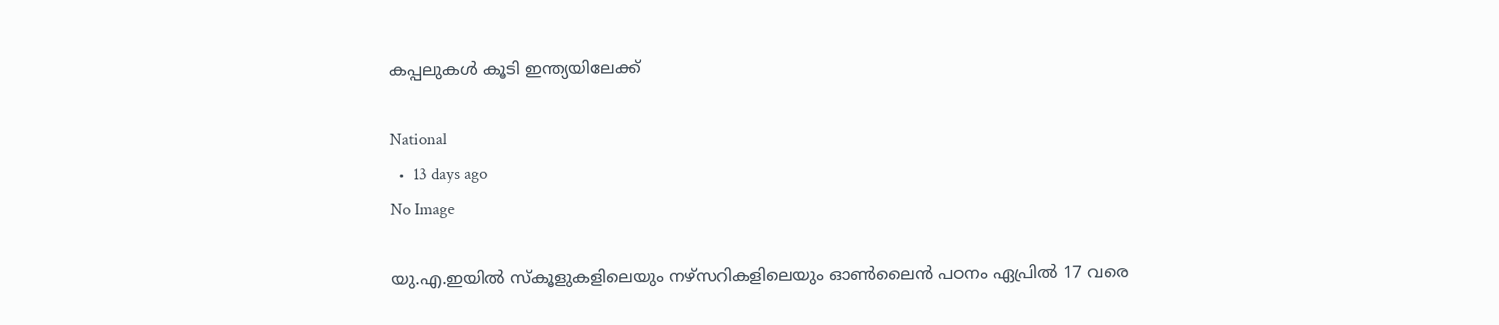കപ്പലുകള്‍ കൂടി ഇന്ത്യയിലേക്ക്

National
  •  13 days ago
No Image

യു.എ.ഇയില്‍ സ്‌കൂളുകളിലെയും നഴ്‌സറികളിലെയും ഓണ്‍ലൈന്‍ പഠനം ഏപ്രില്‍ 17 വരെ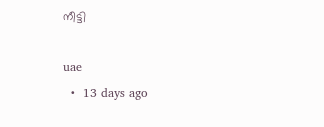നീട്ടി

uae
  •  13 days ago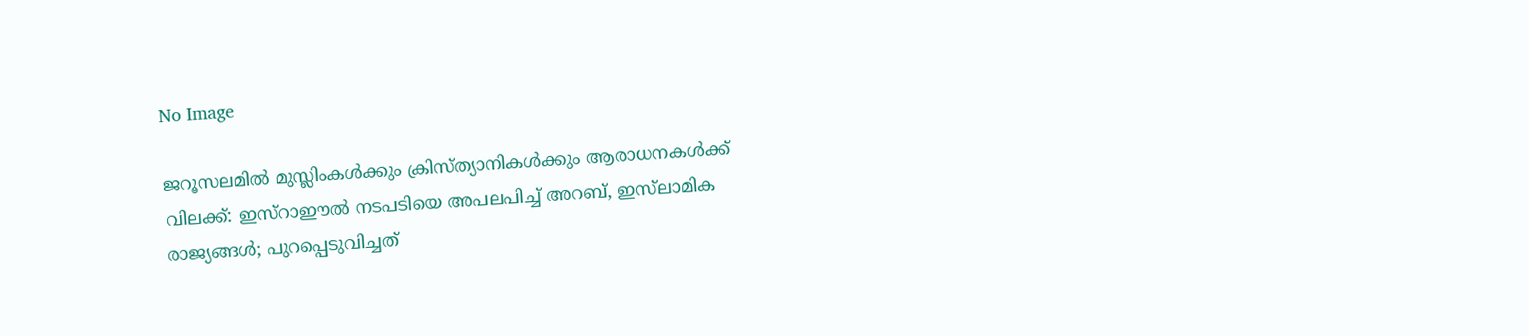No Image

ജറൂസലമില്‍ മുസ്ലിംകള്‍ക്കും ക്രിസ്ത്യാനികള്‍ക്കും ആരാധനകള്‍ക്ക് വിലക്ക്: ഇസ്‌റാഈല്‍ നടപടിയെ അപലപിച്ച് അറബ്, ഇസ്‌ലാമിക രാജ്യങ്ങള്‍; പുറപ്പെടുവിച്ചത്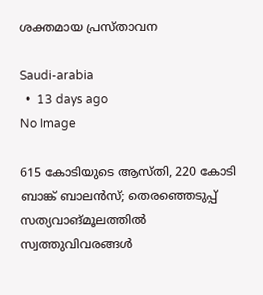ശക്തമായ പ്രസ്താവന

Saudi-arabia
  •  13 days ago
No Image

615 കോടിയുടെ ആസ്തി, 220 കോടി ബാങ്ക് ബാലന്‍സ്; തെരഞ്ഞെടുപ്പ് സത്യവാങ്മൂലത്തില്‍ സ്വത്തുവിവരങ്ങള്‍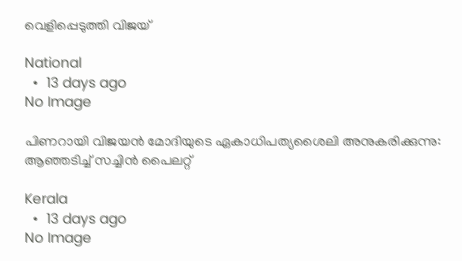വെളിപ്പെടുത്തി വിജയ്

National
  •  13 days ago
No Image

പിണറായി വിജയൻ മോദിയുടെ ഏകാധിപത്യശൈലി അനുകരിക്കുന്നു: ആഞ്ഞടിച്ച് സച്ചിൻ പൈലറ്റ്

Kerala
  •  13 days ago
No Image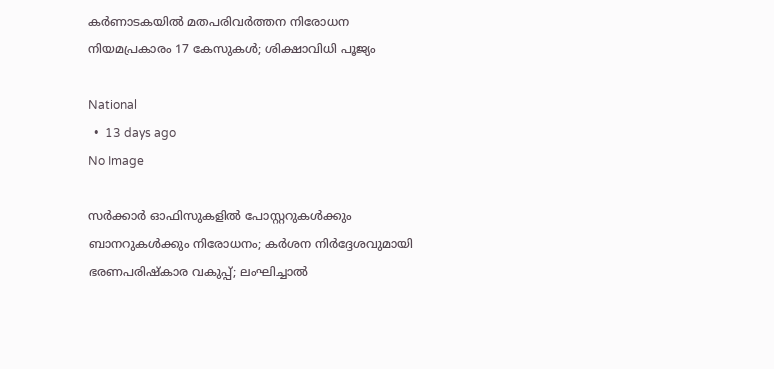കര്‍ണാടകയില്‍ മതപരിവര്‍ത്തന നിരോധന നിയമപ്രകാരം 17 കേസുകള്‍; ശിക്ഷാവിധി പൂജ്യം

National
  •  13 days ago
No Image

സർക്കാർ ഓഫിസുകളിൽ പോസ്റ്ററുകൾക്കും ബാനറുകൾക്കും നിരോധനം; കർശന നിർദ്ദേശവുമായി ഭരണപരിഷ്കാര വകുപ്പ്; ലംഘിച്ചാൽ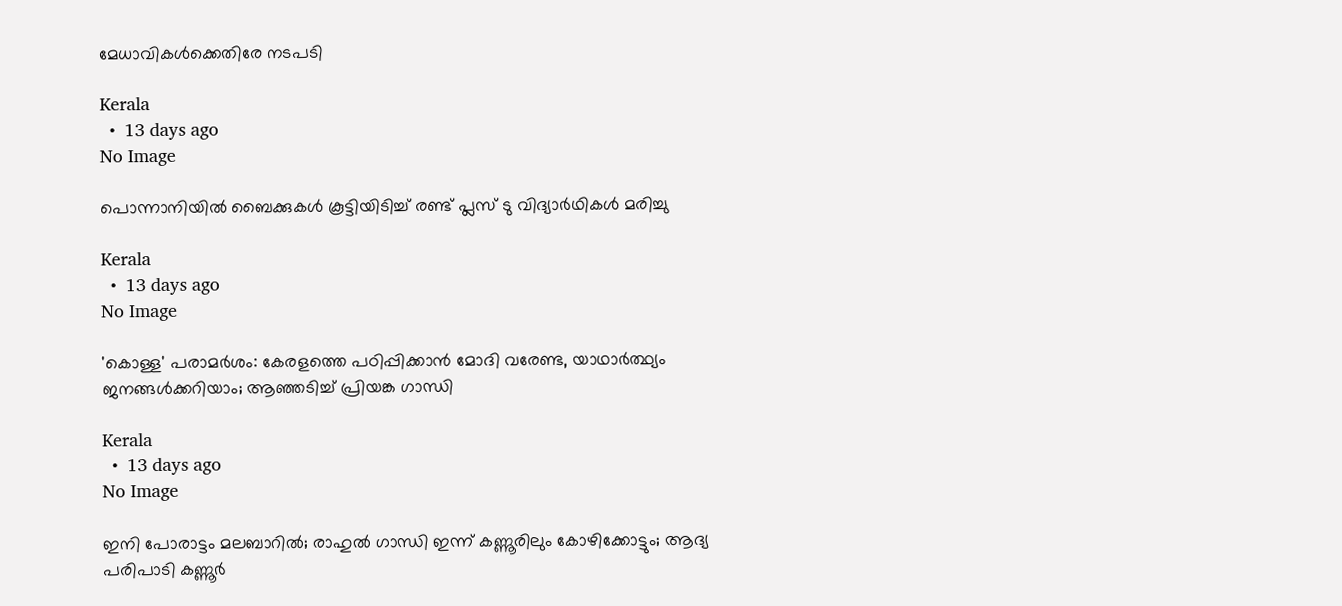മേധാവികൾക്കെതിരേ നടപടി

Kerala
  •  13 days ago
No Image

പൊന്നാനിയില്‍ ബൈക്കുകള്‍ കൂട്ടിയിടിച്ച് രണ്ട് പ്ലസ് ടു വിദ്യാര്‍ഥികള്‍ മരിച്ചു

Kerala
  •  13 days ago
No Image

'കൊള്ള' പരാമർശം: കേരളത്തെ പഠിപ്പിക്കാൻ മോദി വരേണ്ട, യാഥാർത്ഥ്യം ജനങ്ങൾക്കറിയാം; ആഞ്ഞടിച്ച് പ്രിയങ്ക ഗാന്ധി

Kerala
  •  13 days ago
No Image

ഇനി പോരാട്ടം മലബാറിൽ; രാഹുൽ ഗാന്ധി ഇന്ന് കണ്ണൂരിലും കോഴിക്കോട്ടും; ആദ്യ പരിപാടി കണ്ണൂർ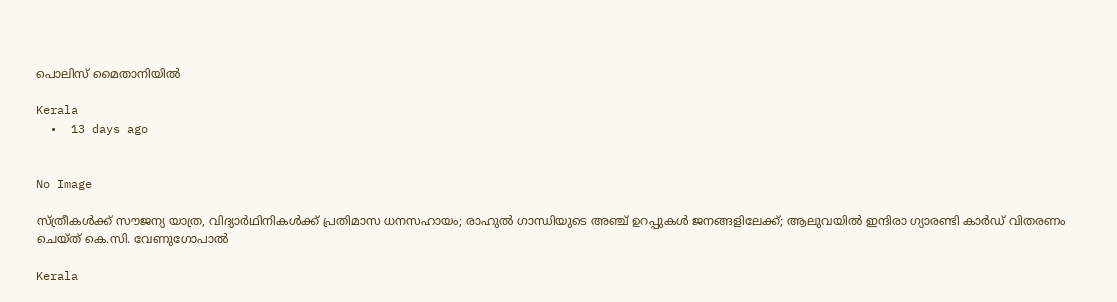പൊലിസ് മൈതാനിയിൽ

Kerala
  •  13 days ago


No Image

സ്ത്രീകൾക്ക് സൗജന്യ യാത്ര, വിദ്യാർഥിനികൾക്ക് പ്രതിമാസ ധനസഹായം; രാഹുൽ ഗാന്ധിയുടെ അഞ്ച് ഉറപ്പുകൾ ജനങ്ങളിലേക്ക്; ആലുവയിൽ ഇന്ദിരാ ഗ്യാരണ്ടി കാർഡ് വിതരണം ചെയ്ത് കെ.സി. വേണുഗോപാൽ

Kerala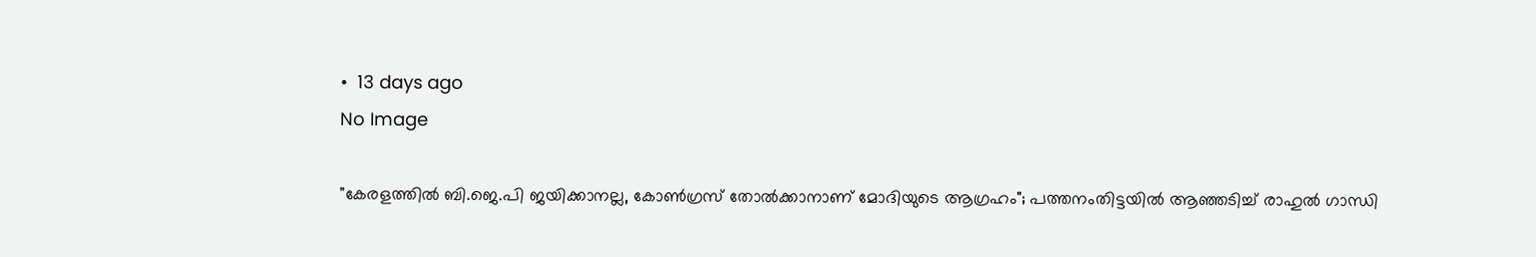•  13 days ago
No Image

"കേരളത്തിൽ ബി.ജെ.പി ജയിക്കാനല്ല, കോൺഗ്രസ് തോൽക്കാനാണ് മോദിയുടെ ആഗ്രഹം"; പത്തനംതിട്ടയിൽ ആഞ്ഞടിച്ച് രാഹുൽ ഗാന്ധി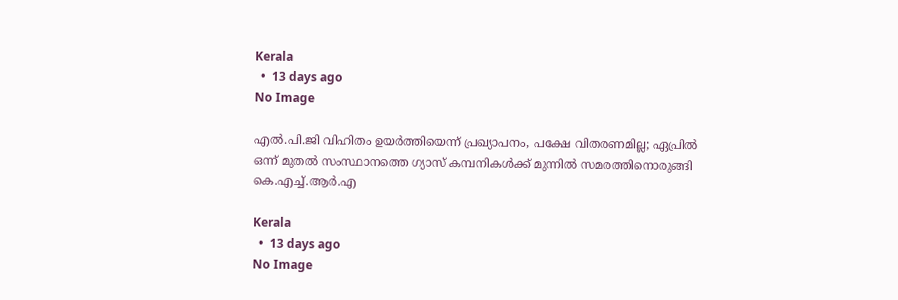Kerala
  •  13 days ago
No Image

എൽ.പി.ജി വിഹിതം ഉയർത്തിയെന്ന് പ്രഖ്യാപനം, പക്ഷേ വിതരണമില്ല; ഏപ്രില്‍ ഒന്ന് മുതല്‍ സംസ്ഥാനത്തെ ഗ്യാസ് കമ്പനികൾക്ക് മുന്നിൽ സമരത്തിനൊരുങ്ങി കെ.എച്ച്.ആര്‍.എ

Kerala
  •  13 days ago
No Image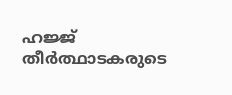ഹജ്ജ് തീർത്ഥാടകരുടെ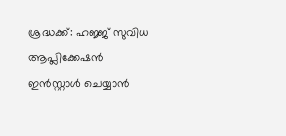ശ്രദ്ധക്ക്: ഹജ്ജ് സുവിധ ആപ്ലിക്കേഷൻ ഇൻസ്റ്റാൾ ചെയ്യാൻ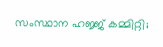സംസ്ഥാന ഹജ്ജ് കമ്മിറ്റി;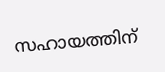സഹായത്തിന്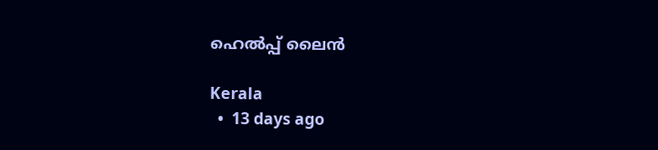ഹെൽപ്പ് ലൈൻ

Kerala
  •  13 days ago